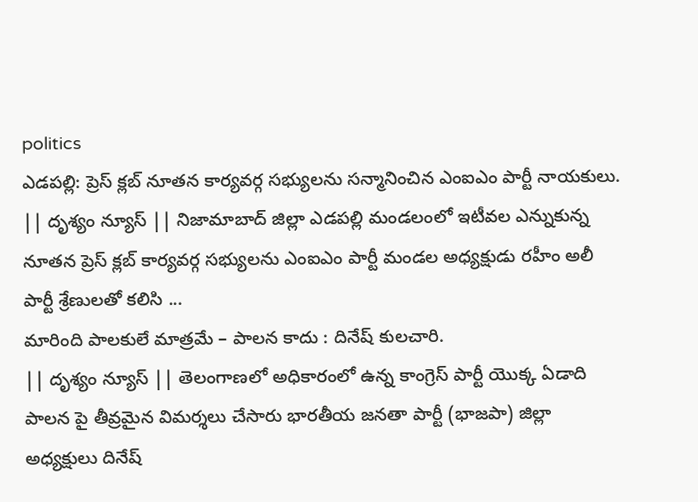politics
ఎడపల్లి: ప్రెస్ క్లబ్ నూతన కార్యవర్గ సభ్యులను సన్మానించిన ఎంఐఎం పార్టీ నాయకులు.
|| దృశ్యం న్యూస్ || నిజామాబాద్ జిల్లా ఎడపల్లి మండలంలో ఇటీవల ఎన్నుకున్న నూతన ప్రెస్ క్లబ్ కార్యవర్గ సభ్యులను ఎంఐఎం పార్టీ మండల అధ్యక్షుడు రహీం అలీ పార్టీ శ్రేణులతో కలిసి ...
మారింది పాలకులే మాత్రమే – పాలన కాదు : దినేష్ కులచారి.
|| దృశ్యం న్యూస్ || తెలంగాణలో అధికారంలో ఉన్న కాంగ్రెస్ పార్టీ యొక్క ఏడాది పాలన పై తీవ్రమైన విమర్శలు చేసారు భారతీయ జనతా పార్టీ (భాజపా) జిల్లా అధ్యక్షులు దినేష్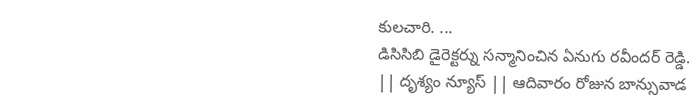కులచారి. ...
డిసిసిబి డైరెక్టర్ను సన్మానించిన ఏనుగు రవీందర్ రెడ్డి.
|| దృశ్యం న్యూస్ || ఆదివారం రోజున బాన్సువాడ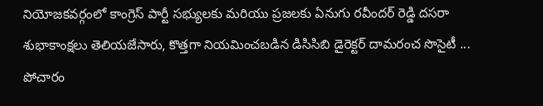నియోజకవర్గంలో కాంగ్రెస్ పార్టీ సభ్యులకు మరియు ప్రజలకు ఏనుగు రవీందర్ రెడ్డి దసరా శుభాకాంక్షలు తెలియజేసారు, కొత్తగా నియమించబడిన డిసిసిబి డైరెక్టర్ దామరంచ సొసైటీ ...
పోచారం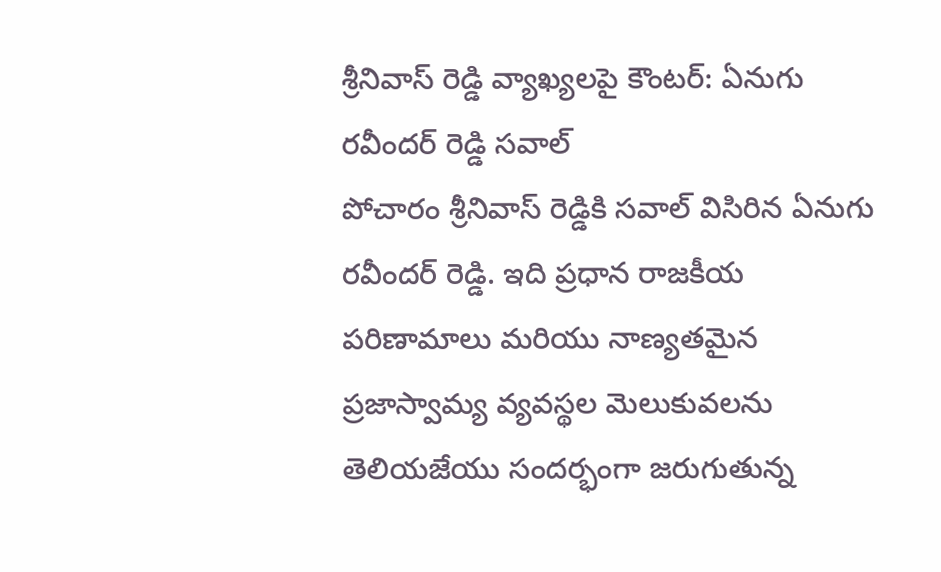శ్రీనివాస్ రెడ్డి వ్యాఖ్యలపై కౌంటర్: ఏనుగు రవీందర్ రెడ్డి సవాల్
పోచారం శ్రీనివాస్ రెడ్డికి సవాల్ విసిరిన ఏనుగు రవీందర్ రెడ్డి. ఇది ప్రధాన రాజకీయ పరిణామాలు మరియు నాణ్యతమైన ప్రజాస్వామ్య వ్యవస్థల మెలుకువలను తెలియజేయు సందర్భంగా జరుగుతున్న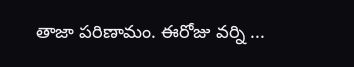తాజా పరిణామం. ఈరోజు వర్ని ...